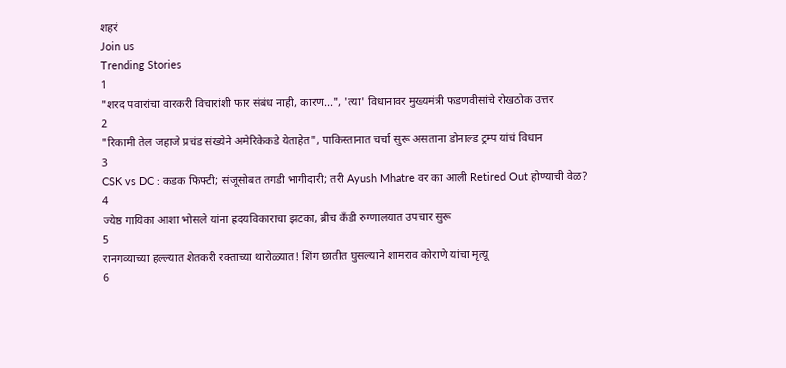शहरं
Join us
Trending Stories
1
"शरद पवारांचा वारकरी विचारांशी फार संबंध नाही, कारण...", 'त्या' विधानावर मुख्यमंत्री फडणवीसांचे रोखठोक उत्तर
2
"रिकामी तेल जहाजे प्रचंड संख्येने अमेरिकेकडे येताहेत", पाकिस्तानात चर्चा सुरू असताना डोनाल्ड ट्रम्प यांचं विधान
3
CSK vs DC : कडक फिफ्टी; संजूसोबत तगडी भागीदारी; तरी Ayush Mhatre वर का आली Retired Out होण्याची वेळ?
4
ज्येष्ठ गायिका आशा भोसले यांना ह्रदयविकाराचा झटका, ब्रीच कँडी रुग्णालयात उपचार सुरू
5
रानगव्याच्या हल्ल्यात शेतकरी रक्ताच्या थारोळ्यात! शिंग छातीत घुसल्याने शामराव कोराणे यांचा मृत्यू
6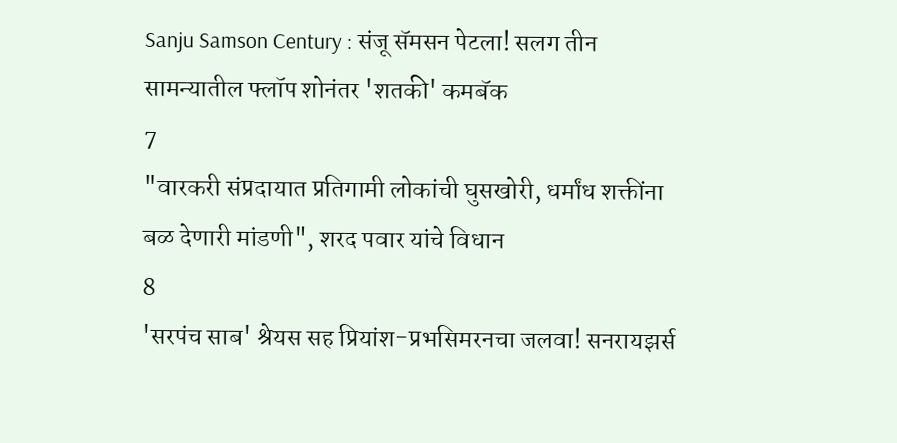Sanju Samson Century : संजू सॅमसन पेटला! सलग तीन सामन्यातील फ्लॉप शोनंतर 'शतकी' कमबॅक
7
"वारकरी संप्रदायात प्रतिगामी लोकांची घुसखोरी, धर्मांध शक्तींना बळ देणारी मांडणी", शरद पवार यांचे विधान
8
'सरपंच साब' श्रेयस सह प्रियांश-प्रभसिमरनचा जलवा! सनरायझर्स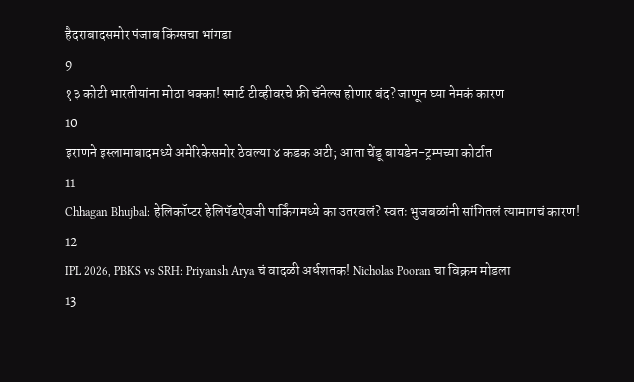हैदराबादसमोर पंजाब किंग्सचा भांगडा
9
१३ कोटी भारतीयांना मोठा धक्का! स्मार्ट टीव्हीवरचे फ्री चॅनेल्स होणार बंद? जाणून घ्या नेमकं कारण
10
इराणने इस्लामाबादमध्ये अमेरिकेसमोर ठेवल्या ४ कडक अटी; आता चेंडू बायडेन-ट्रम्पच्या कोर्टात
11
Chhagan Bhujbal: हेलिकॉप्टर हेलिपॅडऐवजी पार्किंगमध्ये का उतरवलं? स्वतः भुजबळांनी सांगितलं त्यामागचं कारण!
12
IPL 2026, PBKS vs SRH: Priyansh Arya चं वादळी अर्धशतक! Nicholas Pooran चा विक्रम मोडला
13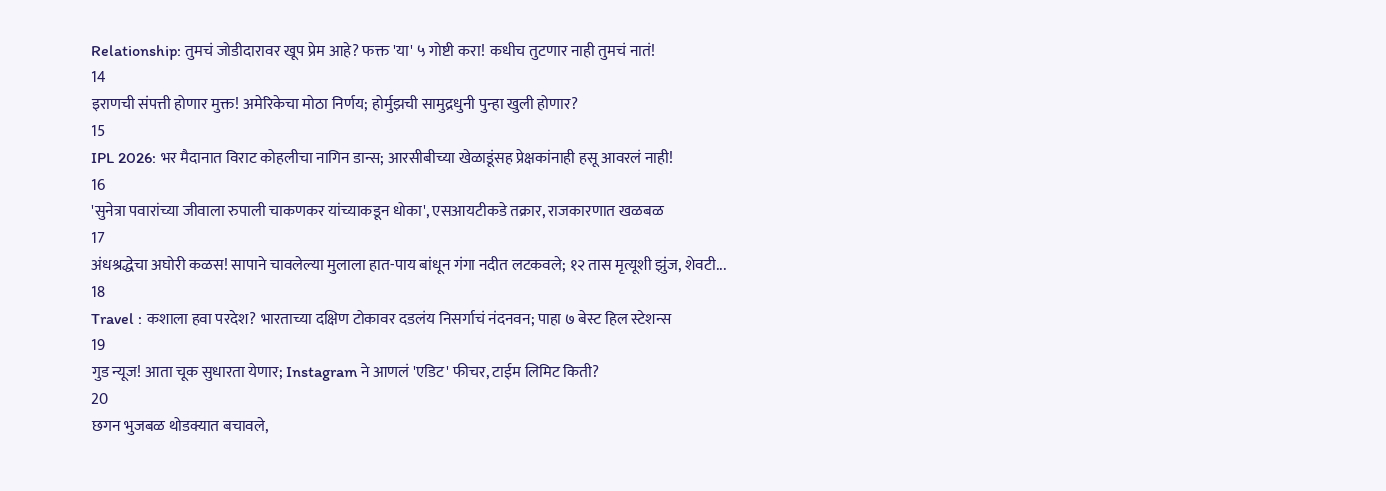Relationship: तुमचं जोडीदारावर खूप प्रेम आहे? फक्त 'या' ५ गोष्टी करा! कधीच तुटणार नाही तुमचं नातं!
14
इराणची संपत्ती होणार मुक्त! अमेरिकेचा मोठा निर्णय; होर्मुझची सामुद्रधुनी पुन्हा खुली होणार?
15
IPL 2026: भर मैदानात विराट कोहलीचा नागिन डान्स; आरसीबीच्या खेळाडूंसह प्रेक्षकांनाही हसू आवरलं नाही!
16
'सुनेत्रा पवारांच्या जीवाला रुपाली चाकणकर यांच्याकडून धोका', एसआयटीकडे तक्रार, राजकारणात खळबळ
17
अंधश्रद्धेचा अघोरी कळस! सापाने चावलेल्या मुलाला हात-पाय बांधून गंगा नदीत लटकवले; १२ तास मृत्यूशी झुंज, शेवटी...
18
Travel : कशाला हवा परदेश? भारताच्या दक्षिण टोकावर दडलंय निसर्गाचं नंदनवन; पाहा ७ बेस्ट हिल स्टेशन्स
19
गुड न्यूज! आता चूक सुधारता येणार; Instagram ने आणलं 'एडिट' फीचर, टाईम लिमिट किती?
20
छगन भुजबळ थोडक्यात बचावले,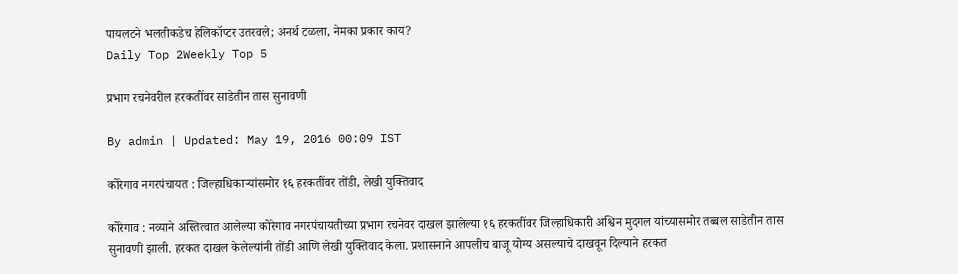पायलटने भलतीकडेच हेलिकॉप्टर उतरवले; अनर्थ टळला, नेमका प्रकार काय?
Daily Top 2Weekly Top 5

प्रभाग रचनेवरील हरकतींवर साडेतीन तास सुनावणी

By admin | Updated: May 19, 2016 00:09 IST

कोरेगाव नगरपंचायत : जिल्हाधिकाऱ्यांसमोर १६ हरकतींवर तोंडी, लेखी युक्तिवाद

कोरेगाव : नव्याने अस्तित्वात आलेल्या कोरेगाव नगरपंचायतीच्या प्रभाग रचनेवर दाखल झालेल्या १६ हरकतींवर जिल्हाधिकारी अश्विन मुदगल यांच्यासमोर तब्बल साडेतीन तास सुनावणी झाली. हरकत दाखल केलेल्यांनी तोंडी आणि लेखी युक्तिवाद केला. प्रशासनाने आपलीच बाजू योग्य असल्याचे दाखवून दिल्याने हरकत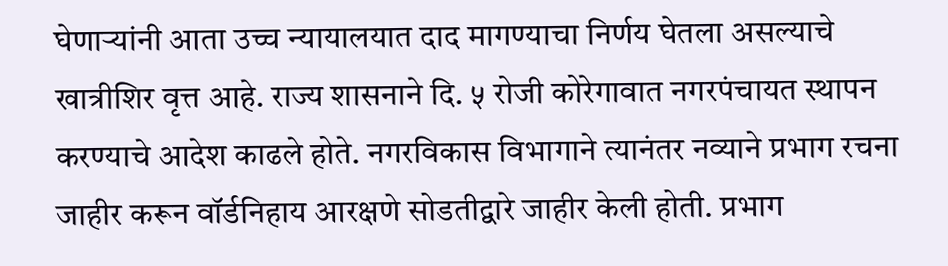घेणाऱ्यांनी आता उच्च न्यायालयात दाद मागण्याचा निर्णय घेतला असल्याचे खात्रीशिर वृत्त आहे. राज्य शासनाने दि. ५ रोजी कोरेगावात नगरपंचायत स्थापन करण्याचे आदेश काढले होते. नगरविकास विभागाने त्यानंतर नव्याने प्रभाग रचना जाहीर करून वॉर्डनिहाय आरक्षणे सोडतीद्वारे जाहीर केली होती. प्रभाग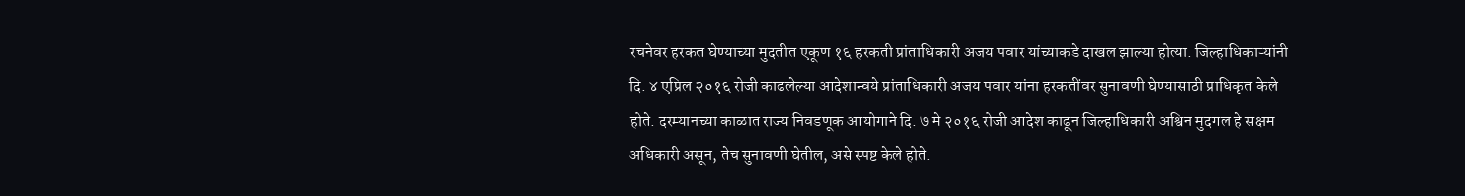रचनेवर हरकत घेण्याच्या मुदतीत एकूण १६ हरकती प्रांताधिकारी अजय पवार यांच्याकडे दाखल झाल्या होत्या. जिल्हाधिकाऱ्यांनी दि. ४ एप्रिल २०१६ रोजी काढलेल्या आदेशान्वये प्रांताधिकारी अजय पवार यांना हरकतींवर सुनावणी घेण्यासाठी प्राधिकृत केले होते. दरम्यानच्या काळात राज्य निवडणूक आयोगाने दि. ७ मे २०१६ रोजी आदेश काढून जिल्हाधिकारी अश्विन मुदगल हे सक्षम अधिकारी असून, तेच सुनावणी घेतील, असे स्पष्ट केले होते.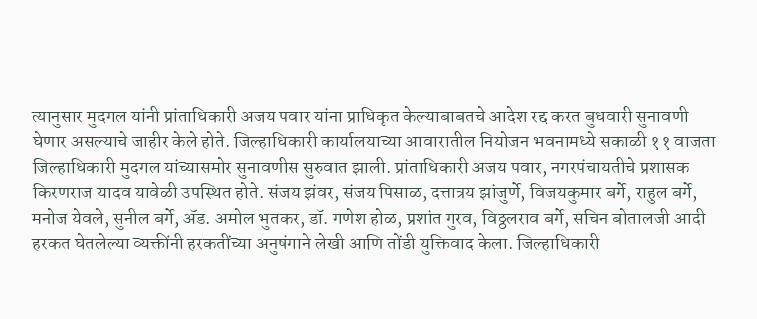त्यानुसार मुदगल यांनी प्रांताधिकारी अजय पवार यांना प्राधिकृत केल्याबाबतचे आदेश रद्द करत बुधवारी सुनावणी घेणार असल्याचे जाहीर केले होते. जिल्हाधिकारी कार्यालयाच्या आवारातील नियोजन भवनामध्ये सकाळी ११ वाजता जिल्हाधिकारी मुदगल यांच्यासमोर सुनावणीस सुरुवात झाली. प्रांताधिकारी अजय पवार, नगरपंचायतीचे प्रशासक किरणराज यादव यावेळी उपस्थित होते. संजय झंवर, संजय पिसाळ, दत्तात्रय झांजुर्णे, विजयकुमार बर्गे, राहुल बर्गे, मनोज येवले, सुनील बर्गे, अ‍ॅड. अमोल भुतकर, डॉ. गणेश होळ, प्रशांत गुरव, विठ्ठलराव बर्गे, सचिन बोतालजी आदी हरकत घेतलेल्या व्यक्तींनी हरकतींच्या अनुषंगाने लेखी आणि तोंडी युक्तिवाद केला. जिल्हाधिकारी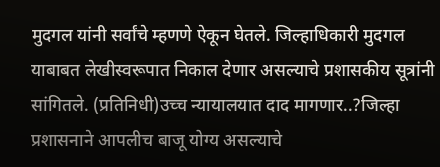मुदगल यांनी सर्वांचे म्हणणे ऐकून घेतले. जिल्हाधिकारी मुदगल याबाबत लेखीस्वरूपात निकाल देणार असल्याचे प्रशासकीय सूत्रांनी सांगितले. (प्रतिनिधी)उच्च न्यायालयात दाद मागणार..?जिल्हा प्रशासनाने आपलीच बाजू योग्य असल्याचे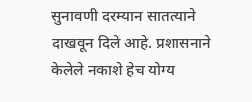सुनावणी दरम्यान सातत्याने दाखवून दिले आहे. प्रशासनाने केलेले नकाशे हेच योग्य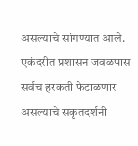असल्याचे सांगण्यात आले. एकंदरीत प्रशासन जवळपास सर्वच हरकती फेटाळणार असल्याचे सकृतदर्शनी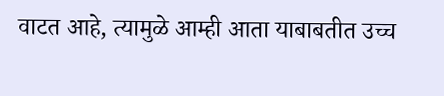वाटत आहे, त्यामुळे आम्ही आता याबाबतीत उच्च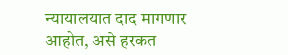न्यायालयात दाद मागणार आहोत, असे हरकत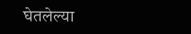घेतलेल्या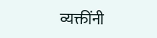व्यक्तींनी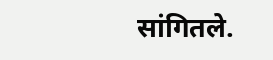सांगितले.